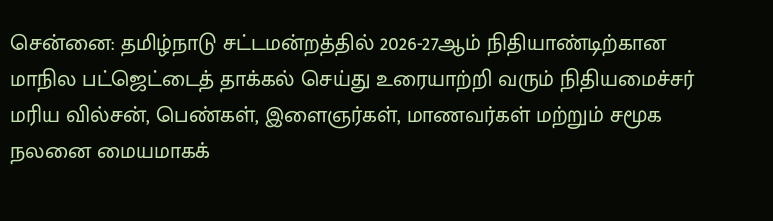சென்னை: தமிழ்நாடு சட்டமன்றத்தில் 2026-27ஆம் நிதியாண்டிற்கான மாநில பட்ஜெட்டைத் தாக்கல் செய்து உரையாற்றி வரும் நிதியமைச்சர் மரிய வில்சன், பெண்கள், இளைஞர்கள், மாணவர்கள் மற்றும் சமூக நலனை மையமாகக்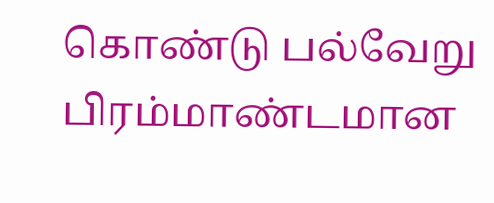கொண்டு பல்வேறு பிரம்மாண்டமான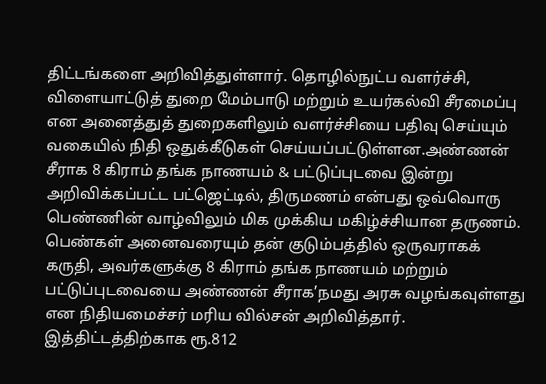திட்டங்களை அறிவித்துள்ளார். தொழில்நுட்ப வளர்ச்சி, விளையாட்டுத் துறை மேம்பாடு மற்றும் உயர்கல்வி சீரமைப்பு என அனைத்துத் துறைகளிலும் வளர்ச்சியை பதிவு செய்யும் வகையில் நிதி ஒதுக்கீடுகள் செய்யப்பட்டுள்ளன.அண்ணன் சீராக 8 கிராம் தங்க நாணயம் & பட்டுப்புடவை இன்று அறிவிக்கப்பட்ட பட்ஜெட்டில், திருமணம் என்பது ஒவ்வொரு பெண்ணின் வாழ்விலும் மிக முக்கிய மகிழ்ச்சியான தருணம். பெண்கள் அனைவரையும் தன் குடும்பத்தில் ஒருவராகக் கருதி, அவர்களுக்கு 8 கிராம் தங்க நாணயம் மற்றும் பட்டுப்புடவையை அண்ணன் சீராக’நமது அரசு வழங்கவுள்ளது என நிதியமைச்சர் மரிய வில்சன் அறிவித்தார். இத்திட்டத்திற்காக ரூ.812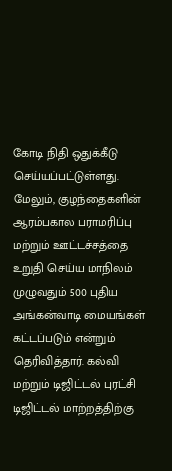கோடி நிதி ஒதுக்கீடு செய்யப்பட்டுள்ளது. மேலும், குழந்தைகளின் ஆரம்பகால பராமரிப்பு மற்றும் ஊட்டச்சத்தை உறுதி செய்ய மாநிலம் முழுவதும் 500 புதிய அங்கன்வாடி மையங்கள் கட்டப்படும் என்றும் தெரிவித்தார். கல்வி மற்றும் டிஜிட்டல் புரட்சி டிஜிட்டல் மாற்றத்திற்கு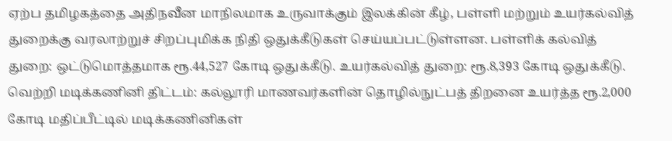ஏற்ப தமிழகத்தை அதிநவீன மாநிலமாக உருவாக்கும் இலக்கின் கீழ், பள்ளி மற்றும் உயர்கல்வித் துறைக்கு வரலாற்றுச் சிறப்புமிக்க நிதி ஒதுக்கீடுகள் செய்யப்பட்டுள்ளன. பள்ளிக் கல்வித் துறை: ஒட்டுமொத்தமாக ரூ.44,527 கோடி ஒதுக்கீடு. உயர்கல்வித் துறை: ரூ.8,393 கோடி ஒதுக்கீடு. வெற்றி மடிக்கணினி திட்டம்: கல்லூரி மாணவர்களின் தொழில்நுட்பத் திறனை உயர்த்த ரூ.2,000 கோடி மதிப்பீட்டில் மடிக்கணினிகள்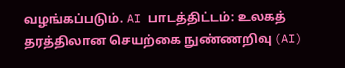வழங்கப்படும். AI பாடத்திட்டம்: உலகத் தரத்திலான செயற்கை நுண்ணறிவு (AI)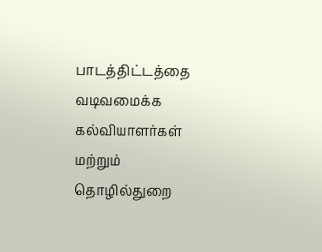பாடத்திட்டத்தை வடிவமைக்க கல்வியாளர்கள் மற்றும் தொழில்துறை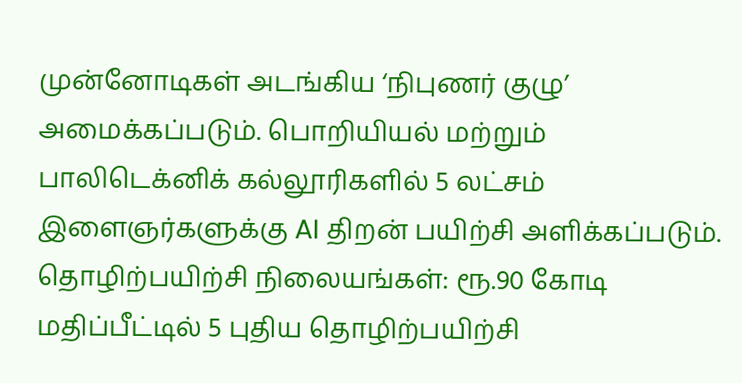முன்னோடிகள் அடங்கிய ‘நிபுணர் குழு’ அமைக்கப்படும். பொறியியல் மற்றும் பாலிடெக்னிக் கல்லூரிகளில் 5 லட்சம் இளைஞர்களுக்கு AI திறன் பயிற்சி அளிக்கப்படும். தொழிற்பயிற்சி நிலையங்கள்: ரூ.90 கோடி மதிப்பீட்டில் 5 புதிய தொழிற்பயிற்சி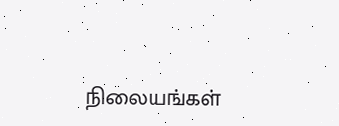நிலையங்கள்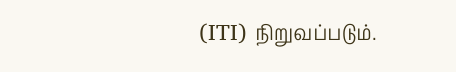(ITI) நிறுவப்படும்.